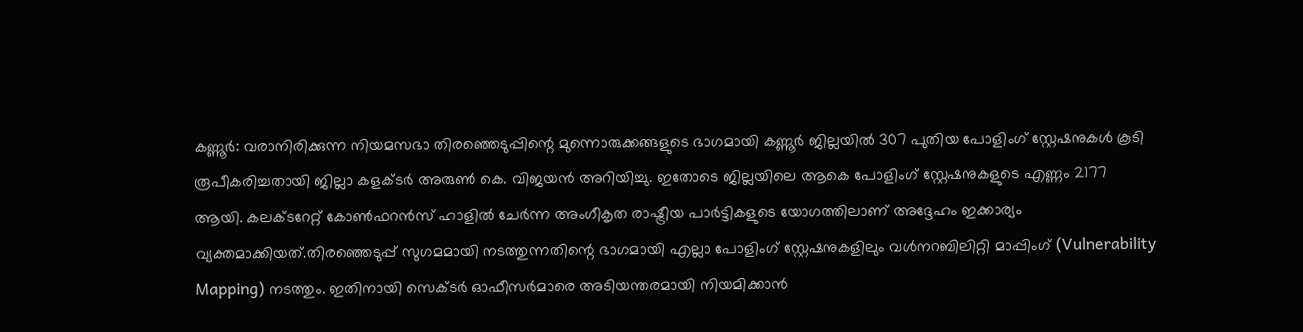കണ്ണൂർ: വരാനിരിക്കുന്ന നിയമസഭാ തിരഞ്ഞെടുപ്പിന്റെ മുന്നൊരുക്കങ്ങളുടെ ഭാഗമായി കണ്ണൂർ ജില്ലയിൽ 307 പുതിയ പോളിംഗ് സ്റ്റേഷനുകൾ കൂടി രൂപീകരിച്ചതായി ജില്ലാ കളക്ടർ അരുൺ കെ. വിജയൻ അറിയിച്ചു. ഇതോടെ ജില്ലയിലെ ആകെ പോളിംഗ് സ്റ്റേഷനുകളുടെ എണ്ണം 2177 ആയി. കലക്ടറേറ്റ് കോൺഫറൻസ് ഹാളിൽ ചേർന്ന അംഗീകൃത രാഷ്ട്രീയ പാർട്ടികളുടെ യോഗത്തിലാണ് അദ്ദേഹം ഇക്കാര്യം വ്യക്തമാക്കിയത്.തിരഞ്ഞെടുപ്പ് സുഗമമായി നടത്തുന്നതിന്റെ ഭാഗമായി എല്ലാ പോളിംഗ് സ്റ്റേഷനുകളിലും വൾനറബിലിറ്റി മാപ്പിംഗ് (Vulnerability Mapping) നടത്തും. ഇതിനായി സെക്ടർ ഓഫീസർമാരെ അടിയന്തരമായി നിയമിക്കാൻ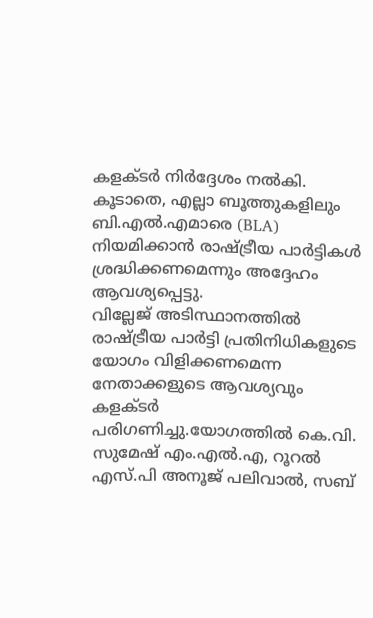കളക്ടർ നിർദ്ദേശം നൽകി. കൂടാതെ, എല്ലാ ബൂത്തുകളിലും ബി.എൽ.എമാരെ (BLA) നിയമിക്കാൻ രാഷ്ട്രീയ പാർട്ടികൾ ശ്രദ്ധിക്കണമെന്നും അദ്ദേഹം ആവശ്യപ്പെട്ടു.
വില്ലേജ് അടിസ്ഥാനത്തിൽ രാഷ്ട്രീയ പാർട്ടി പ്രതിനിധികളുടെ യോഗം വിളിക്കണമെന്ന നേതാക്കളുടെ ആവശ്യവും കളക്ടർ പരിഗണിച്ചു.യോഗത്തിൽ കെ.വി. സുമേഷ് എം.എൽ.എ, റൂറൽ എസ്.പി അനൂജ് പലിവാൽ, സബ്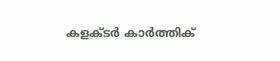കളക്ടർ കാർത്തിക്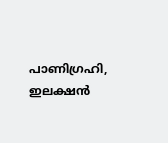പാണിഗ്രഹി, ഇലക്ഷൻ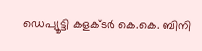ഡെപ്യൂട്ടി കളക്ടർ കെ.കെ. ബിനി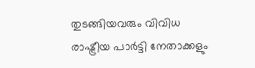തുടങ്ങിയവരും വിവിധ രാഷ്ട്രീയ പാർട്ടി നേതാക്കളും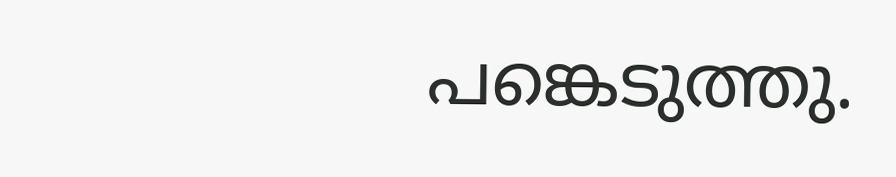പങ്കെടുത്തു.